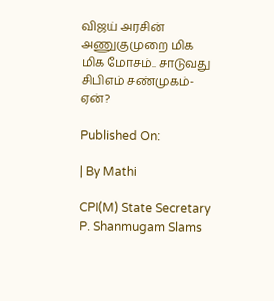விஜய் அரசின் அணுகுமுறை மிக மிக மோசம்.. சாடுவது சிபிஎம் சண்முகம்- ஏன்?

Published On:

| By Mathi

CPI(M) State Secretary P. Shanmugam Slams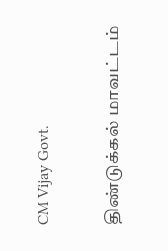CM Vijay Govt.

திண்டுக்கல் மாவட்டம்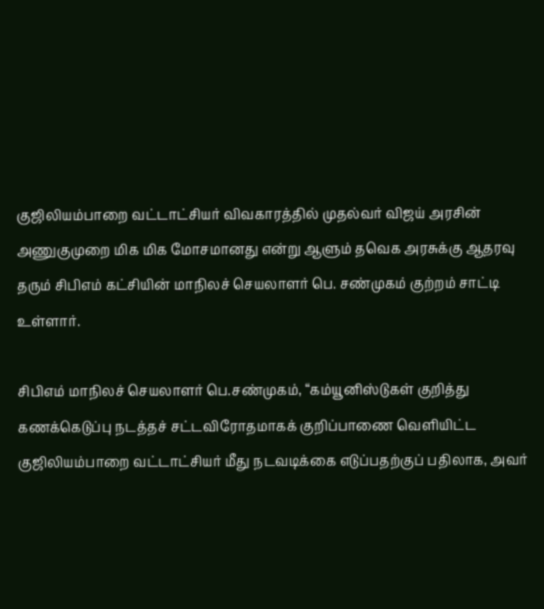குஜிலியம்பாறை வட்டாட்சியர் விவகாரத்தில் முதல்வர் விஜய் அரசின் அணுகுமுறை மிக மிக மோசமானது என்று ஆளும் தவெக அரசுக்கு ஆதரவு தரும் சிபிஎம் கட்சியின் மாநிலச் செயலாளர் பெ. சண்முகம் குற்றம் சாட்டி உள்ளார்.

சிபிஎம் மாநிலச் செயலாளர் பெ.சண்முகம், “கம்யூனிஸ்டுகள் குறித்து கணக்கெடுப்பு நடத்தச் சட்டவிரோதமாகக் குறிப்பாணை வெளியிட்ட குஜிலியம்பாறை வட்டாட்சியர் மீது நடவடிக்கை எடுப்பதற்குப் பதிலாக, அவர்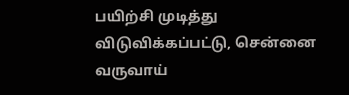பயிற்சி முடித்து விடுவிக்கப்பட்டு, சென்னை வருவாய்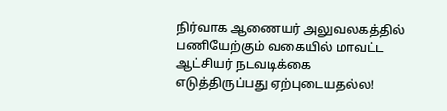நிர்வாக ஆணையர் அலுவலகத்தில் பணியேற்கும் வகையில் மாவட்ட ஆட்சியர் நடவடிக்கை எடுத்திருப்பது ஏற்புடையதல்ல!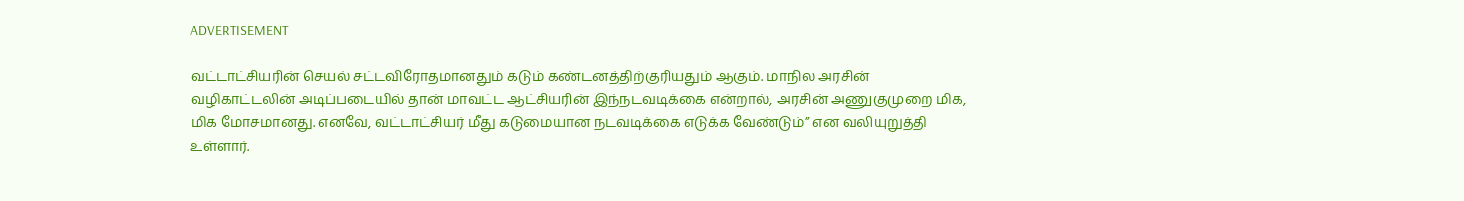ADVERTISEMENT

வட்டாட்சியரின் செயல் சட்டவிரோதமானதும் கடும் கண்டனத்திற்குரியதும் ஆகும். மாநில அரசின் வழிகாட்டலின் அடிப்படையில் தான் மாவட்ட ஆட்சியரின் இந்நடவடிக்கை என்றால், அரசின் அணுகுமுறை மிக, மிக மோசமானது. எனவே, வட்டாட்சியர் மீது கடுமையான நடவடிக்கை எடுக்க வேண்டும்” என வலியுறுத்தி உள்ளார்.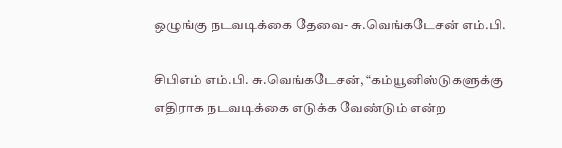ஒழுங்கு நடவடிக்கை தேவை- சு.வெங்கடேசன் எம்.பி.

சிபிஎம் எம்.பி. சு.வெங்கடேசன், “கம்யூனிஸ்டுகளுக்கு எதிராக நடவடிக்கை எடுக்க வேண்டும் என்ற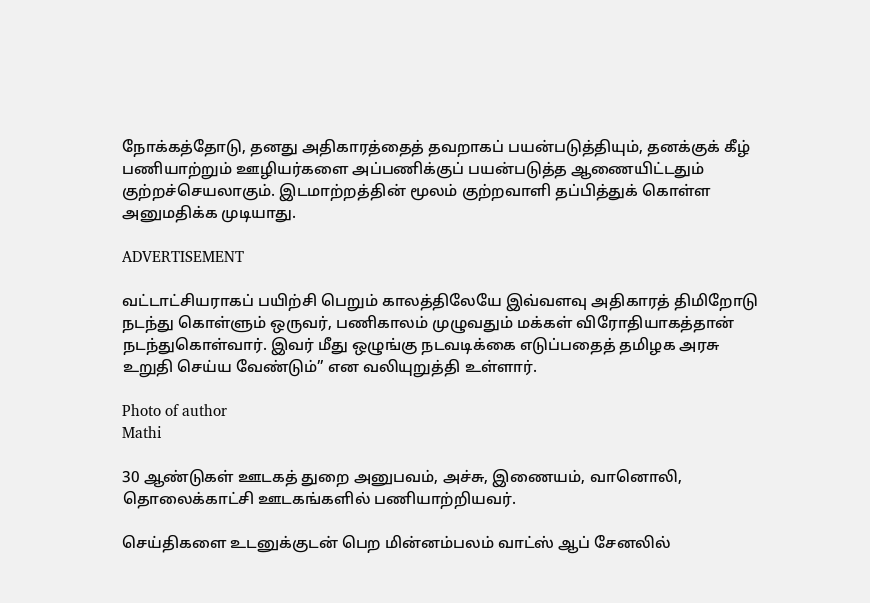நோக்கத்தோடு, தனது அதிகாரத்தைத் தவறாகப் பயன்படுத்தியும், தனக்குக் கீழ் பணியாற்றும் ஊழியர்களை அப்பணிக்குப் பயன்படுத்த ஆணையிட்டதும் குற்றச்செயலாகும். இடமாற்றத்தின் மூலம் குற்றவாளி தப்பித்துக் கொள்ள அனுமதிக்க முடியாது.

ADVERTISEMENT

வட்டாட்சியராகப் பயிற்சி பெறும் காலத்திலேயே இவ்வளவு அதிகாரத் திமிறோடு நடந்து கொள்ளும் ஒருவர், பணிகாலம் முழுவதும் மக்கள் விரோதியாகத்தான் நடந்துகொள்வார். இவர் மீது ஒழுங்கு நடவடிக்கை எடுப்பதைத் தமிழக அரசு
உறுதி செய்ய வேண்டும்” என வலியுறுத்தி உள்ளார்.

Photo of author
Mathi

30 ஆண்டுகள் ஊடகத் துறை அனுபவம், அச்சு, இணையம், வானொலி, தொலைக்காட்சி ஊடகங்களில் பணியாற்றியவர்.

செய்திகளை உடனுக்குடன் பெற மின்னம்பலம் வாட்ஸ் ஆப் சேனலில்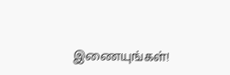இணையுங்கள்!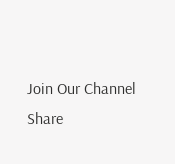Join Our Channel
Share